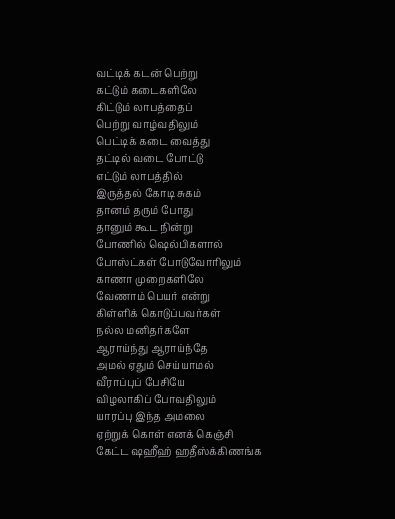வட்டிக் கடன் பெற்று
கட்டும் கடைகளிலே
கிட்டும் லாபத்தைப்
பெற்று வாழ்வதிலும்
பெட்டிக் கடை வைத்து
தட்டில் வடை போட்டு
எட்டும் லாபத்தில்
இருத்தல் கோடி சுகம்
தானம் தரும் போது
தானும் கூட நின்று
போணில் ஷெல்பிகளால்
போஸ்ட்கள் போடுவோரிலும்
காணா முறைகளிலே
வேணாம் பெயர் என்று
கிள்ளிக் கொடுப்பவர்கள்
நல்ல மனிதர்களே
ஆராய்ந்து ஆராய்ந்தே
அமல் ஏதும் செய்யாமல்
வீராப்புப் பேசியே
விழலாகிப் போவதிலும்
யாரப்பு இந்த அமலை
ஏற்றுக் கொள் எனக் கெஞ்சி
கேட்ட ஷஹீஹ் ஹதீஸ்க்கிணங்க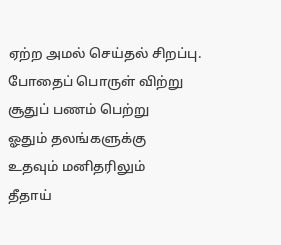ஏற்ற அமல் செய்தல் சிறப்பு.
போதைப் பொருள் விற்று
சூதுப் பணம் பெற்று
ஓதும் தலங்களுக்கு
உதவும் மனிதரிலும்
தீதாய்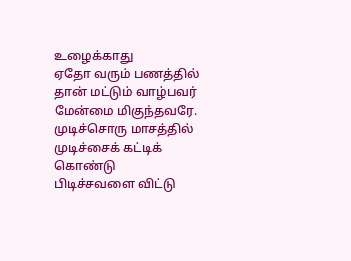உழைக்காது
ஏதோ வரும் பணத்தில்
தான் மட்டும் வாழ்பவர்
மேன்மை மிகுந்தவரே.
முடிச்சொரு மாசத்தில்
முடிச்சைக் கட்டிக் கொண்டு
பிடிச்சவளை விட்டு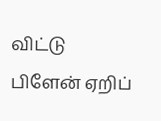விட்டு
பிளேன் ஏறிப்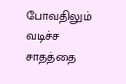போவதிலும்
வடிச்ச சாதத்தை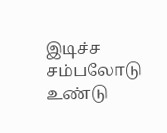இடிச்ச சம்பலோடு
உண்டு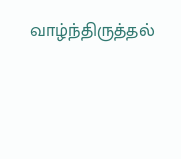வாழ்ந்திருத்தல்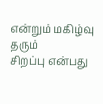என்றும் மகிழ்வு தரும்
சிறப்பு என்பது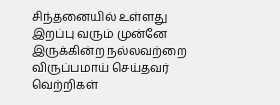சிந்தனையில் உள்ளது
இறப்பு வரும் முன்னே
இருக்கின்ற நல்லவற்றை
விருப்பமாய் செய்தவர்
வெற்றிகள்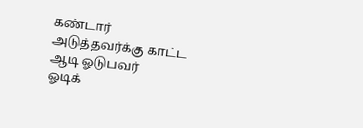கண்டார்
அடுத்தவர்க்கு காட்ட
ஆடி ஓடுபவர்
ஓடிக்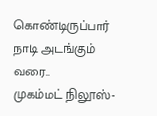கொண்டிருப்பார்
நாடி அடங்கும் வரை..
முகம்மட் நிலூஸ்-